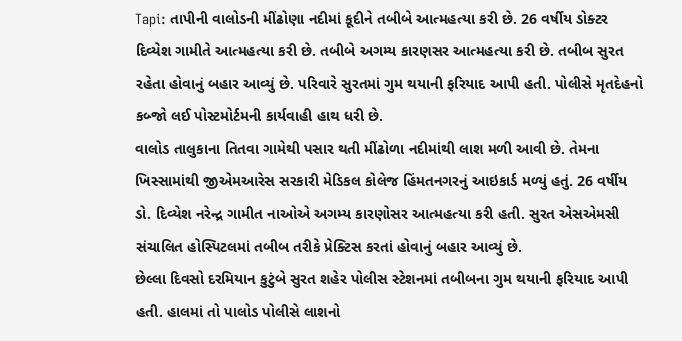Tapi: તાપીની વાલોડની મીંઢોણા નદીમાં કૂદીને તબીબે આત્મહત્યા કરી છે. 26 વર્ષીય ડોક્ટર દિવ્યેશ ગામીતે આત્મહત્યા કરી છે. તબીબે અગમ્ય કારણસર આત્મહત્યા કરી છે. તબીબ સુરત રહેતા હોવાનું બહાર આવ્યું છે. પરિવારે સુરતમાં ગુમ થયાની ફરિયાદ આપી હતી. પોલીસે મૃતદેહનો કબ્જો લઈ પોસ્ટમોર્ટમની કાર્યવાહી હાથ ધરી છે.
વાલોડ તાલુકાના તિતવા ગામેથી પસાર થતી મીંઢોળા નદીમાંથી લાશ મળી આવી છે. તેમના ખિસ્સામાંથી જીએમઆરેસ સરકારી મેડિકલ કોલેજ હિંમતનગરનું આઇકાર્ડ મળ્યું હતું. 26 વર્ષીય ડો. દિવ્યેશ નરેન્દ્ર ગામીત નાઓએ અગમ્ય કારણોસર આત્મહત્યા કરી હતી. સુરત એસએમસી સંચાલિત હોસ્પિટલમાં તબીબ તરીકે પ્રેક્ટિસ કરતાં હોવાનું બહાર આવ્યું છે.
છેલ્લા દિવસો દરમિયાન કુટુંબે સુરત શહેર પોલીસ સ્ટેશનમાં તબીબના ગુમ થયાની ફરિયાદ આપી હતી. હાલમાં તો પાલોડ પોલીસે લાશનો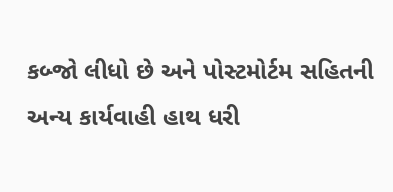કબ્જો લીધો છે અને પોસ્ટમોર્ટમ સહિતની અન્ય કાર્યવાહી હાથ ધરી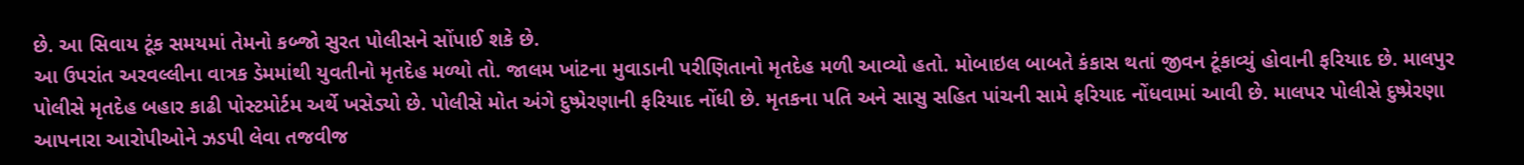છે. આ સિવાય ટૂંક સમયમાં તેમનો કબ્જો સુરત પોલીસને સોંપાઈ શકે છે.
આ ઉપરાંત અરવલ્લીના વાત્રક ડેમમાંથી યુવતીનો મૃતદેહ મળ્યો તો. જાલમ ખાંટના મુવાડાની પરીણિતાનો મૃતદેહ મળી આવ્યો હતો. મોબાઇલ બાબતે કંકાસ થતાં જીવન ટૂંકાવ્યું હોવાની ફરિયાદ છે. માલપુર પોલીસે મૃતદેહ બહાર કાઢી પોસ્ટમોર્ટમ અર્થે ખસેડ્યો છે. પોલીસે મોત અંગે દુષ્પ્રેરણાની ફરિયાદ નોંધી છે. મૃતકના પતિ અને સાસુ સહિત પાંચની સામે ફરિયાદ નોંધવામાં આવી છે. માલપર પોલીસે દુષ્પ્રેરણા આપનારા આરોપીઓને ઝડપી લેવા તજવીજ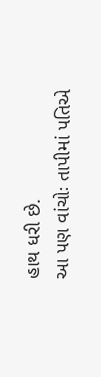હાથ ધરી છે.
આ પણ વાંચોઃ તાપીમાં પતિએ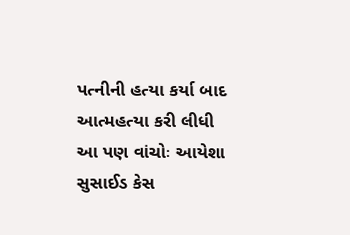પત્નીની હત્યા કર્યા બાદ આત્મહત્યા કરી લીધી
આ પણ વાંચોઃ આયેશા સુસાઈડ કેસ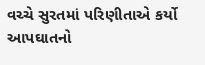વચ્ચે સુરતમાં પરિણીતાએ કર્યો આપઘાતનો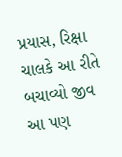પ્રયાસ, રિક્ષા ચાલકે આ રીતે બચાવ્યો જીવ
આ પણ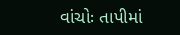વાંચોઃ તાપીમાં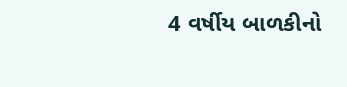4 વર્ષીય બાળકીનો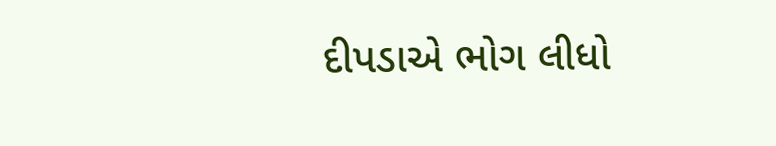દીપડાએ ભોગ લીધો